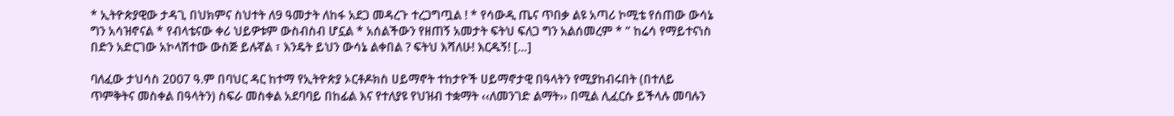* ኢትዮጵያዊው ታዳጊ በህክምና ስህተት ለ9 ዓመታት ለከፋ አደጋ መዳረጉ ተረጋግጧል ! * የሳውዲ ጤና ጥበቃ ልዩ አጣሪ ኮሚቴ የሰጠው ውሳኔ ግን አሳዝኖናል * የብላቴናው ቀሪ ህይዎቱም ውስብስብ ሆኗል * አሰልችውን የዘጠኝ አመታት ፍትህ ፍለጋ ግን አልሰመረም * ” ከሬሳ የማይተናነስ በድን አድርገው አኮላሽተው ውስጅ ይሉኛል ፣ እንዴት ይህን ውሳኔ ልቀበል ? ፍትህ እሻለሁ! እርዱኝ! […]

ባለፈው ታህሳስ 2007 ዓ.ም በባህር ዳር ከተማ የኢትዮጵያ ኦርቶዶክስ ሀይማኖት ተከታዮች ሀይማኖታዊ በዓላትን የሚያከብሩበት (በተለይ ጥምቅትና መስቀል በዓላትን) ስፍራ መስቀል አደባባይ በከፊል እና የተለያዩ የህዝብ ተቋማት ‹‹ለመንገድ ልማት›› በሚል ሊፈርሱ ይችላሉ መባሉን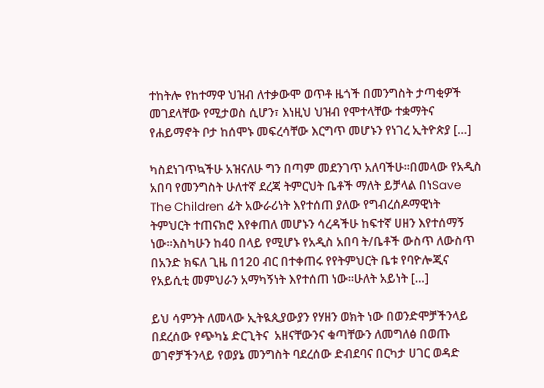ተከትሎ የከተማዋ ህዝብ ለተቃውሞ ወጥቶ ዜጎች በመንግስት ታጣቂዎች መገደላቸው የሚታወስ ሲሆን፣ እነዚህ ህዝብ የሞተላቸው ተቋማትና የሐይማኖት ቦታ ከሰሞኑ መፍረሳቸው እርግጥ መሆኑን የነገረ ኢትዮጵያ […]

ካስደነገጥኳችሁ አዝናለሁ ግን በጣም መደንገጥ አለባችሁ፡፡በመላው የአዲስ አበባ የመንግስት ሁለተኛ ደረጃ ትምርህት ቤቶች ማለት ይቻላል በነSave The Children ፊት አውራሪነት እየተሰጠ ያለው የግብረሰዶማዊነት ትምህርት ተጠናክሮ እየቀጠለ መሆኑን ሳረዳችሁ ከፍተኛ ሀዘን እየተሰማኝ ነው፡፡እስካሁን ከ40 በላይ የሚሆኑ የአዲስ አበባ ት/ቤቶች ውስጥ ለውስጥ በአንድ ክፍለ ጊዜ በ120 ብር በተቀጠሩ የየትምህርት ቤቱ የባዮሎጂና የአይሲቲ መምህራን አማካኝነት እየተሰጠ ነው፡፡ሁለት አይነት […]

ይህ ሳምንት ለመላው ኢትዪጲያውያን የሃዘን ወክት ነው በወንድሞቻችንላይ በደረሰው የጭካኔ ድርጊትና  አዘናቸውንና ቁጣቸውን ለመግለፅ በወጡ ወገኖቻችንላይ የወያኔ መንግስት ባደረሰው ድብደባና በርካታ ሀገር ወዳድ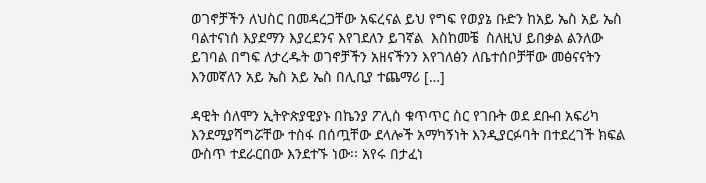ወገኖቻችን ለህስር በመዳረጋቸው አፍረናል ይህ የግፍ የወያኔ ቡድን ከአይ ኤስ አይ ኤስ ባልተናነሰ እያደማን እያረደንና እየገደለን ይገኛል  እስከመቼ  ስለዚህ ይበቃል ልንለው ይገባል በግፍ ለታረዱት ወገኖቻችን አዘናችንን እየገለፅን ለቤተሰቦቻቸው መፅናናትን እንመኛለን አይ ኤስ አይ ኤስ በሊቢያ ተጨማሪ […]

ዳዊት ሰለሞን ኢትዮጵያዊያኑ በኬንያ ፖሊስ ቁጥጥር ስር የገቡት ወደ ደቡብ አፍሪካ እንደሚያሻግሯቸው ተስፋ በሰጧቸው ደላሎች አማካኝነት እንዲያርፉባት በተደረገች ክፍል ውስጥ ተደራርበው እንደተኙ ነው፡፡ አየሩ በታፈነ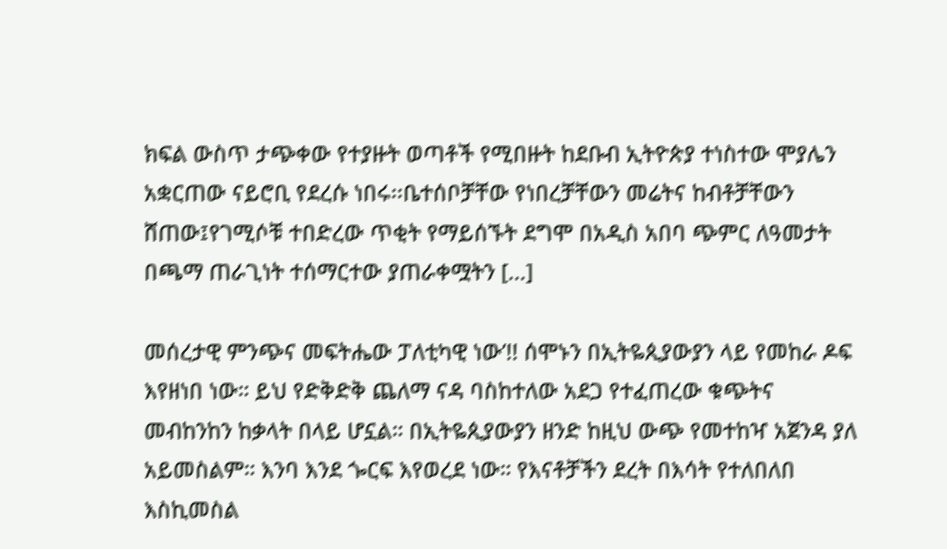ክፍል ውስጥ ታጭቀው የተያዙት ወጣቶች የሚበዙት ከደቡብ ኢትዮጵያ ተነስተው ሞያሌን አቋርጠው ናይሮቢ የደረሱ ነበሩ፡፡ቤተሰቦቻቸው የነበረቻቸውን መሬትና ከብቶቻቸውን ሸጠው፤የገሚሶቹ ተበድረው ጥቂት የማይሰኙት ደግሞ በአዲስ አበባ ጭምር ለዓመታት በጫማ ጠራጊነት ተሰማርተው ያጠራቀሟትን […]

መሰረታዊ ምንጭና መፍትሔው ፓለቲካዊ ነው’!! ሰሞኑን በኢትዬጲያውያን ላይ የመከራ ዶፍ እየዘነበ ነው። ይህ የድቅድቅ ጨለማ ናዳ ባስከተለው አደጋ የተፈጠረው ቁጭትና መብከንከን ከቃላት በላይ ሆኗል። በኢትዬጲያውያን ዘንድ ከዚህ ውጭ የመተከዣ አጀንዳ ያለ አይመስልም። እንባ እንደ ጐርፍ እየወረደ ነው። የእናቶቻችን ደረት በእሳት የተለበለበ እስኪመስል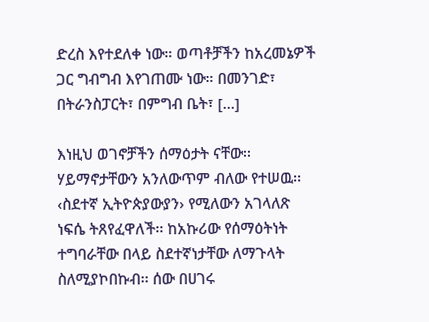ድረስ እየተደለቀ ነው። ወጣቶቻችን ከአረመኔዎች ጋር ግብግብ እየገጠሙ ነው። በመንገድ፣ በትራንስፓርት፣ በምግብ ቤት፣ […]

እነዚህ ወገኖቻችን ሰማዕታት ናቸው፡፡ ሃይማኖታቸውን አንለውጥም ብለው የተሠዉ፡፡ ‹ስደተኛ ኢትዮጵያውያን› የሚለውን አገላለጽ ነፍሴ ትጸየፈዋለች፡፡ ከአኩሪው የሰማዕትነት ተግባራቸው በላይ ስደተኛነታቸው ለማጉላት ስለሚያኮበኩብ፡፡ ሰው በሀገሩ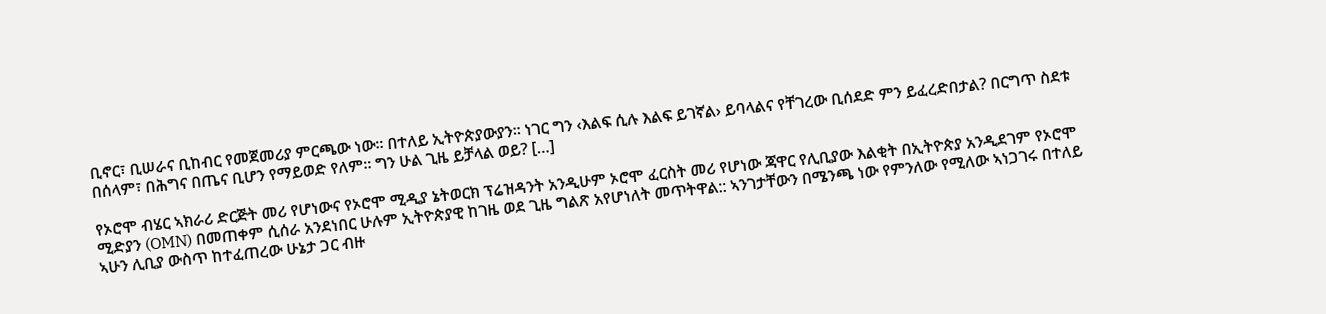ቢኖር፣ ቢሠራና ቢከብር የመጀመሪያ ምርጫው ነው፡፡ በተለይ ኢትዮጵያውያን፡፡ ነገር ግን ‹እልፍ ሲሉ እልፍ ይገኛል› ይባላልና የቸገረው ቢሰደድ ምን ይፈረድበታል? በርግጥ ስደቱ በሰላም፣ በሕግና በጤና ቢሆን የማይወድ የለም፡፡ ግን ሁል ጊዜ ይቻላል ወይ? […]

የኦሮሞ ብሄር ኣክራሪ ድርጅት መሪ የሆነውና የኦሮሞ ሚዲያ ኔትወርክ ፕሬዝዳንት አንዲሁም ኦሮሞ ፈርስት መሪ የሆነው ጃዋር የሊቢያው እልቂት በኢትዮጵያ አንዲደገም የኦሮሞ ሚድያን (OMN) በመጠቀም ሲሰራ አንደነበር ሁሉም ኢትዮጵያዊ ከገዜ ወደ ጊዜ ግልጽ አየሆነለት መጥትዋል:: ኣንገታቸውን በሜንጫ ነው የምንለው የሚለው ኣነጋገሩ በተለይ ኣሁን ሊቢያ ውስጥ ከተፈጠረው ሁኔታ ጋር ብዙ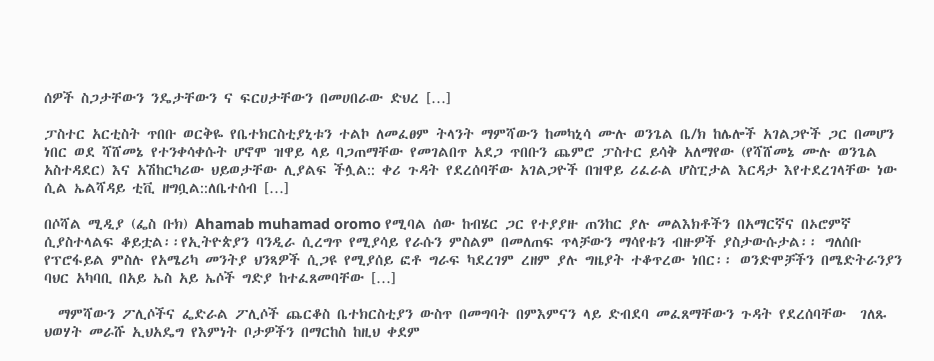ሰዎች ስጋታቸውን ንዴታቸውን ና ፍርሀታቸውን በመሀበራው ድህረ […]

ፓስተር አርቲስት ጥበቡ ወርቅዬ የቤተክርስቲያኒቱን ተልኮ ለመፈፀም ትላንት ማምሻውን ከመካኒሳ ሙሉ ወንጌል ቤ/ክ ከሌሎች አገልጋዮች ጋር በመሆን ነበር ወደ ሻሸመኔ የተንቀሳቀሱት ሆኖሞ ዝዋይ ላይ ባጋጠማቸው የመገልበጥ አደጋ ጥበቡን ጨምሮ ፓስተር ይሳቅ አለማየው (የሻሸመኔ ሙሉ ወንጌል አስተዳደር) እና አሽከርካሪው ህይወታቸው ሊያልፍ ችሏል:: ቀሪ ጉዳት የደረሰባቸው አገልጋዮች በዝዋይ ሪፈራል ሆስፒታል እርዳታ እየተደረገላቸው ነው ሲል ኤልሻዳይ ቲቪ ዘግቧል::ለቤተሰብ […]

በሶሻል ሚዲያ (ፌስ ቡክ) Ahamab muhamad oromo የሚባል ሰው ከብሄር ጋር የተያያዙ ጠንከር ያሉ መልእክቶችን በአማርኛና በኦሮምኛ ሲያስተላልፍ ቆይቷል፡፡የኢትዮጵያን ባንዲራ ሲረግጥ የሚያሳይ የራሱን ምስልም በመለጠፍ ጥላቻውን ማሳየቱን ብዙዎች ያስታውሱታል፡፡ ግለሰቡ የፕሮፋይል ምስሉ የአሜሪካ መንትያ ህንጻዎች ሲጋዩ የሚያሰይ ፎቶ ግራፍ ካደረገም ረዘም ያሉ ግዜያት ተቆጥረው ነበር፡፡ ወንድሞቻችን በሜድትራንያን ባህር አካባቢ በአይ ኤስ አይ ኤሶች ግድያ ከተፈጸመባቸው […]

  ማምሻውን ፖሊሶችና ፌድራል ፖሊሶች ጨርቆስ ቤተክርስቲያን ውስጥ በመግባት በምእምናን ላይ ድብደባ መፈጸማቸውን ጉዳት የደረሰባቸው  ገለጹ ህወሃት መራሹ ኢህአዴግ የእምነት ቦታዎችን በማርከስ ከዚህ ቀደም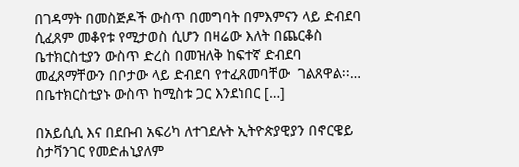በገዳማት በመስጅዶች ውስጥ በመግባት በምእምናን ላይ ድብደባ ሲፈጸም መቆየቱ የሚታወስ ሲሆን በዛሬው እለት በጨርቆስ ቤተክርስቲያን ውስጥ ድረስ በመዝለቅ ከፍተኛ ድብደባ መፈጸማቸውን በቦታው ላይ ድብደባ የተፈጸመባቸው  ገልጸዋል፡፡… በቤተክርስቲያኑ ውስጥ ከሚስቱ ጋር እንደነበር […]

በአይሲሲ እና በደቡብ አፍሪካ ለተገደሉት ኢትዮጵያዊያን በኖርዌይ ስታቫንገር የመድሐኒያለም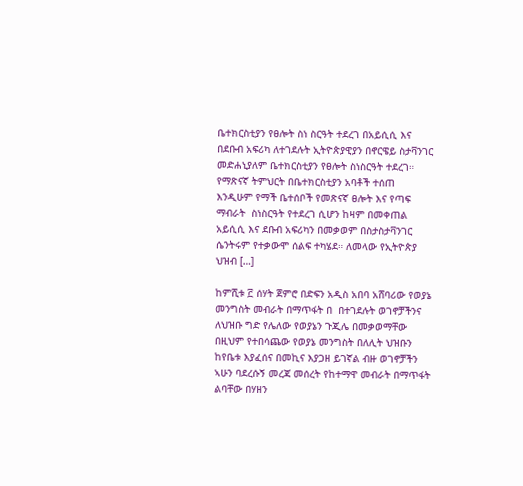ቤተክርስቲያን የፀሎት ስነ ስርዓት ተደረገ በአይሲሲ እና በደቡብ አፍሪካ ለተገደሉት ኢትዮጵያዊያን በኖርዌይ ስታቫንገር መድሐኒያለም ቤተክርስቲያን የፀሎት ስነስርዓት ተደረገ። የማጽናኛ ትምህርት በቤተክርስቲያን አባቶች ተሰጠ  እንዲሁም የማች ቤተሰቦች የመጽናኛ ፀሎት እና የጣፍ ማብራት  ስነስርዓት የተደረገ ሲሆን ከዛም በመቀጠል አይሲሲ እና ደቡብ አፍሪካን በመቃወም በስታስታቫንገር ሴንትሩም የተቃውሞ ሰልፍ ተካሄደ። ለመላው የኢትዮጵያ ህዝብ […]

ከምሺቱ ፫ ሰሃት ጀምሮ በድፍን አዲስ አበባ አሸባሪው የወያኔ መንግስት መብራት በማጥፋት በ  በተገደሉት ወገኖቻችንና ለህዝቡ ግድ የሌለው የወያኔን ጉጂሌ በመቃወማቸው በዚህም የተበሳጨው የወያኔ መንግስት በለሊት ህዝቡን ከየቤቱ እያፈሰና በመኪና እያጋዘ ይገኛል ብዙ ወገኖቻችን ኣሁን ባደረሱኝ መረጃ መሰረት የከተማዋ መብራት በማጥፋት ልባቸው በሃዘን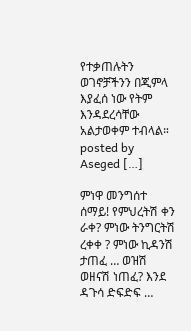የተቃጠሉትን ወገኖቻችንን በጂምላ እያፈሰ ነው የትም እንዳደረሳቸው አልታወቀም ተብላል። posted by Aseged […]

ምነዋ መንግሰተ ሰማይ! የምህረትሽ ቀን ራቀ? ምነው ትንግርትሽ ረቀቀ ? ምነው ኪዳንሽ ታጠፈ … ወዝሽ ወዘናሽ ነጠፈ? እንደ ዳጉሳ ድፍድፍ …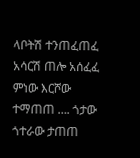ላቦትሽ ተንጠፈጠፈ አሳርሽ ጠሎ አሰፈፈ ምነው እርሾው ተማጠጠ …. ጎታው ጎተራው ታጠጠ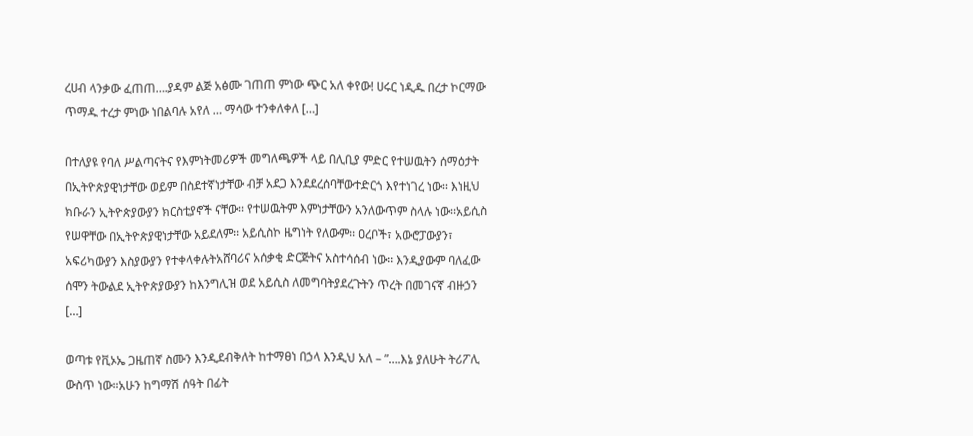ረሀብ ላንቃው ፈጠጠ….ያዳም ልጅ አፅሙ ገጠጠ ምነው ጭር አለ ቀየው! ሀሩር ነዲዱ በረታ ኮርማው ጥማዱ ተረታ ምነው ነበልባሉ አየለ … ማሳው ተንቀለቀለ […]

በተለያዩ የባለ ሥልጣናትና የእምነትመሪዎች መግለጫዎች ላይ በሊቢያ ምድር የተሠዉትን ሰማዕታት በኢትዮጵያዊነታቸው ወይም በስደተኛነታቸው ብቻ አደጋ እንደደረሰባቸውተድርጎ እየተነገረ ነው፡፡ እነዚህ ክቡራን ኢትዮጵያውያን ክርስቲያኖች ናቸው፡፡ የተሠዉትም እምነታቸውን አንለውጥም ስላሉ ነው፡፡አይሲስ የሠዋቸው በኢትዮጵያዊነታቸው አይደለም፡፡ አይሲስኮ ዜግነት የለውም፡፡ ዐረቦች፣ አውሮፓውያን፣ አፍሪካውያን እስያውያን የተቀላቀሉትአሸባሪና አሰቃቂ ድርጅትና አስተሳሰብ ነው፡፡ እንዲያውም ባለፈው ሰሞን ትውልደ ኢትዮጵያውያን ከእንግሊዝ ወደ አይሲስ ለመግባትያደረጉትን ጥረት በመገናኛ ብዙኃን […]

ወጣቱ የቪኦኤ ጋዜጠኛ ስሙን እንዲደብቅለት ከተማፀነ በኃላ እንዲህ አለ – ”….እኔ ያለሁት ትሪፖሊ ውስጥ ነው።አሁን ከግማሽ ሰዓት በፊት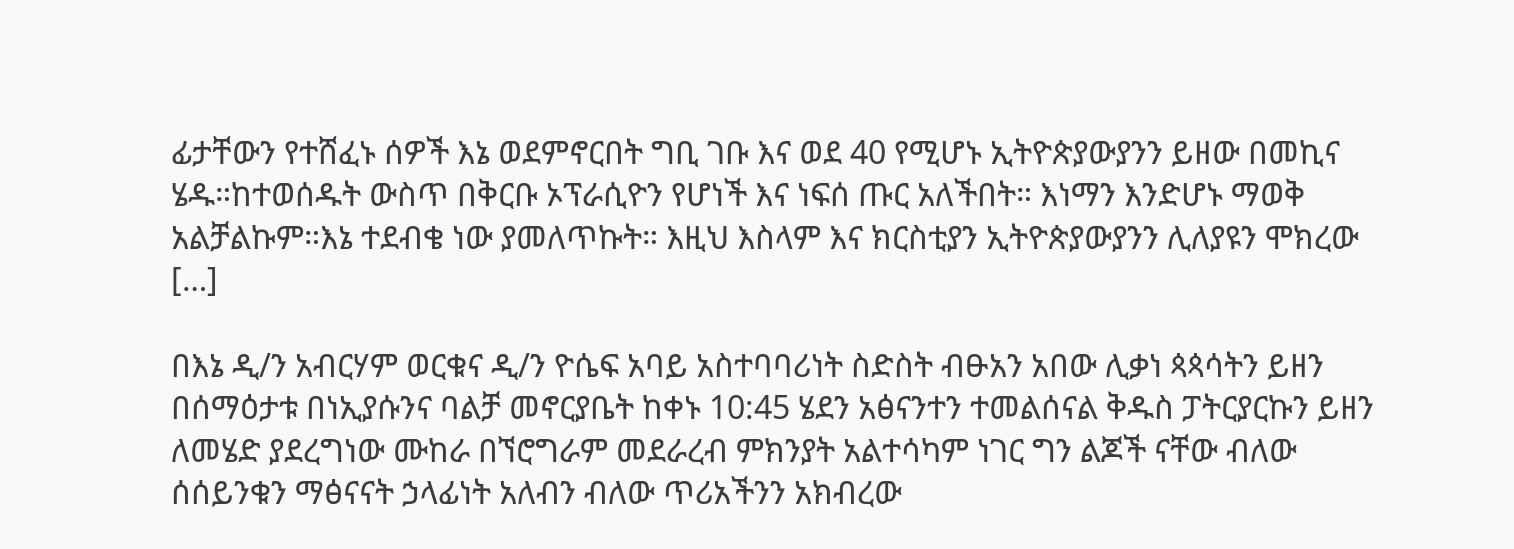ፊታቸውን የተሸፈኑ ሰዎች እኔ ወደምኖርበት ግቢ ገቡ እና ወደ 40 የሚሆኑ ኢትዮጵያውያንን ይዘው በመኪና ሄዱ።ከተወሰዱት ውስጥ በቅርቡ ኦፕራሲዮን የሆነች እና ነፍሰ ጡር አለችበት። እነማን እንድሆኑ ማወቅ አልቻልኩም።እኔ ተደብቄ ነው ያመለጥኩት። እዚህ እስላም እና ክርስቲያን ኢትዮጵያውያንን ሊለያዩን ሞክረው […]

በእኔ ዲ/ን አብርሃም ወርቁና ዲ/ን ዮሴፍ አባይ አስተባባሪነት ስድስት ብፁአን አበው ሊቃነ ጳጳሳትን ይዘን በሰማዕታቱ በነኢያሱንና ባልቻ መኖርያቤት ከቀኑ 10:45 ሄደን አፅናንተን ተመልሰናል ቅዱስ ፓትርያርኩን ይዘን ለመሄድ ያደረግነው ሙከራ በኘሮግራም መደራረብ ምክንያት አልተሳካም ነገር ግን ልጆች ናቸው ብለው ሰሰይንቁን ማፅናናት ኃላፊነት አለብን ብለው ጥሪአችንን አክብረው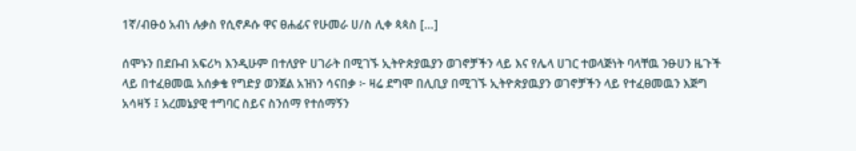1ኛ/ብፁዕ አብነ ሉቃስ የሲኖዶሱ ዋና ፀሐፊና የሁመራ ሀ/ስ ሊቀ ጳጳስ […]

ሰሞኑን በደቡብ አፍሪካ እንዲሁም በተለያዮ ሀገራት በሚገኙ ኢትዮጵያዉያን ወገኖቻችን ላይ እና የሌላ ሀገር ተወላጅነት ባላቸዉ ንፁሀን ዜጉች ላይ በተፈፀመዉ አሰቃቄ የግድያ ወንጀል አዝነን ሳናበቃ ፦ ዛሬ ደግሞ በሊቢያ በሚገኙ ኢትዮጵያዉያን ወገኖቻችን ላይ የተፈፀመዉን እጅግ አሳዛኝ ፤ አረመኔያዊ ተግባር ስይና ስንሰማ የተሰማኝን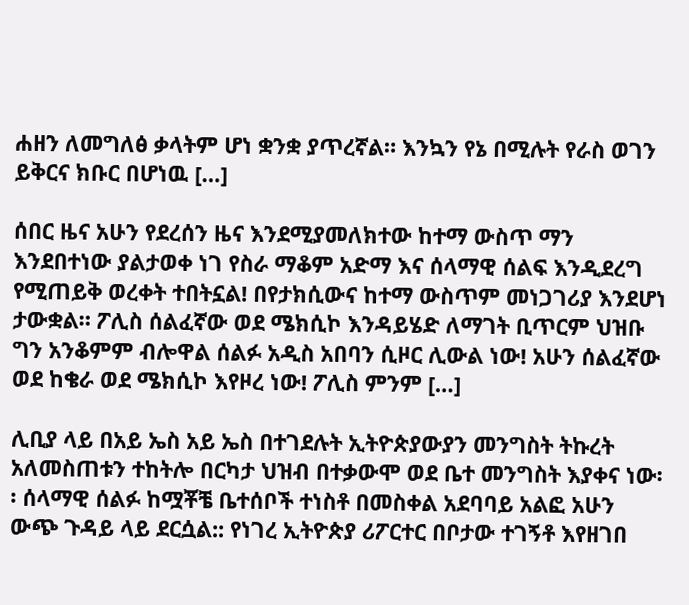ሐዘን ለመግለፅ ቃላትም ሆነ ቋንቋ ያጥረኛል። እንኳን የኔ በሚሉት የራስ ወገን ይቅርና ክቡር በሆነዉ […]

ሰበር ዜና አሁን የደረሰን ዜና እንደሚያመለክተው ከተማ ውስጥ ማን እንደበተነው ያልታወቀ ነገ የስራ ማቆም አድማ እና ሰላማዊ ሰልፍ እንዲደረግ የሚጠይቅ ወረቀት ተበትኗል! በየታክሲውና ከተማ ውስጥም መነጋገሪያ እንደሆነ ታውቋል። ፖሊስ ሰልፈኛው ወደ ሜክሲኮ እንዳይሄድ ለማገት ቢጥርም ህዝቡ ግን አንቆምም ብሎዋል ሰልፉ አዲስ አበባን ሲዞር ሊውል ነው! አሁን ሰልፈኛው ወደ ከቄራ ወደ ሜክሲኮ እየዞረ ነው! ፖሊስ ምንም […]

ሊቢያ ላይ በአይ ኤስ አይ ኤስ በተገደሉት ኢትዮጵያውያን መንግስት ትኩረት አለመስጠቱን ተከትሎ በርካታ ህዝብ በተቃውሞ ወደ ቤተ መንግስት እያቀና ነው፡፡ ሰላማዊ ሰልፉ ከሟቾቼ ቤተሰቦች ተነስቶ በመስቀል አደባባይ አልፎ አሁን ውጭ ጉዳይ ላይ ደርሷል:: የነገረ ኢትዮጵያ ሪፖርተር በቦታው ተገኝቶ እየዘገበ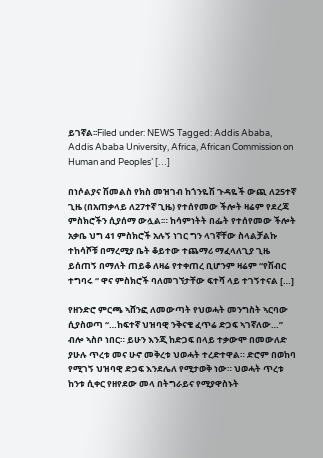ይገኛል፡፡Filed under: NEWS Tagged: Addis Ababa, Addis Ababa University, Africa, African Commission on Human and Peoples’ […]

በነሶልያና ሽመልስ የክስ መዝገብ ከጎንዬሽ ጉዳዬች ውጪ ለ25ተኛ ጊዜ (በአጠቃላይ ለ27ተኛ ጊዜ) የተሰየመው ችሎት ዛሬም የደረጃ ምስክሮችን ሲያሰማ ውሏል፡። ከሳምነትት በፌት የተሰየመው ችሎት አቃቤ ህግ 41 ምስክሮች አሉኝ ነገር ግን ላገኛቸው ስላልቻልኩ ተከሳሾቹ በማረሚያ ቤት ቆይተው ተጨማሪ ማፈላለጊያ ጊዜ ይሰጠኝ በማለት ጠይቆ ለዛሬ የተቀጠረ ቢሆንም ዛሬም “የሽብር ተግባሩ “ ዋና ምስክሮች ባለመገኘታቸው ፍተሻ ላይ ተገኝተናል […]

የዘንድሮ ምርጫ ኣሸንፎ ለመውጣት የህወሓት መንግስት ኣርባው ሲያስወጣ “…ከፍተኛ ህዝባዊ ንቅናቄ ፈጥሬ ድጋፍ ኣገኛለው…” ብሎ ኣስቦ ነበር። ይሁን እንጂ ከድጋፍ በላይ ተቃውሞ በመውለድ ያሁሉ ጥረቱ መና ሁኖ መቅረቱ ህወሓት ተረድተዋል። ድሮም በወከባ የሚገኝ ህዝባዊ ድጋፍ እንደሌለ የሚታወቅ ነው። ህወሓት ጥረቱ ከንቱ ሲቀር የዘየደው መላ በትግራይና የሚያዋስኑት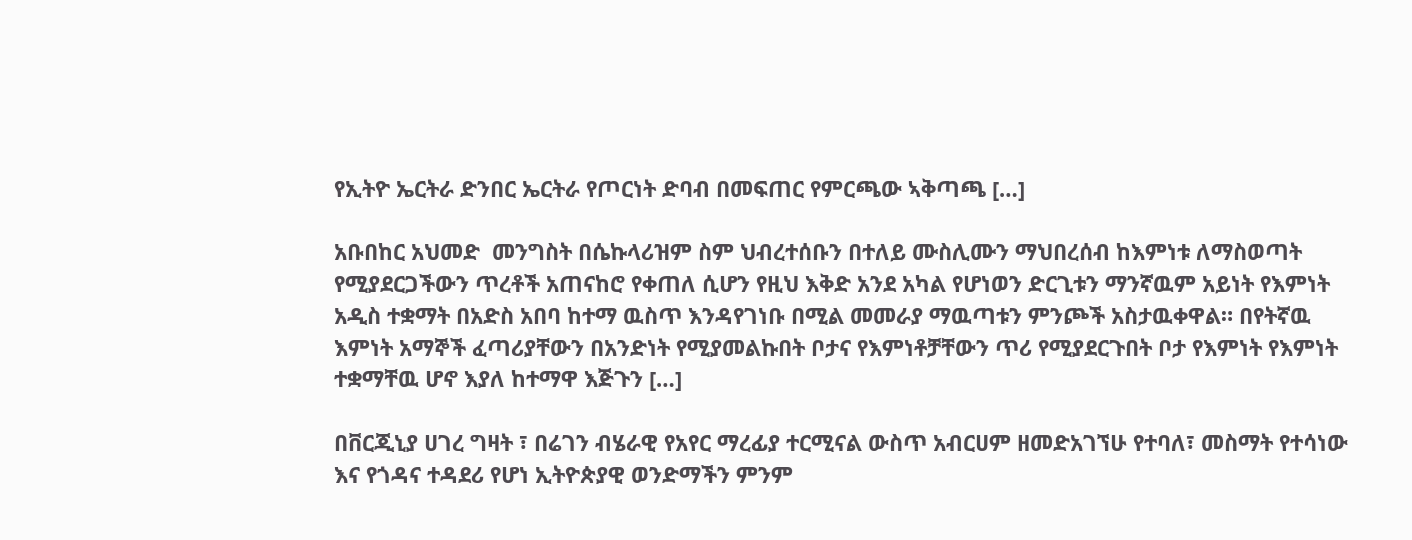የኢትዮ ኤርትራ ድንበር ኤርትራ የጦርነት ድባብ በመፍጠር የምርጫው ኣቅጣጫ […]

አቡበከር አህመድ  መንግስት በሴኩላሪዝም ስም ህብረተሰቡን በተለይ ሙስሊሙን ማህበረሰብ ከእምነቱ ለማስወጣት የሚያደርጋችውን ጥረቶች አጠናከሮ የቀጠለ ሲሆን የዚህ እቅድ አንደ አካል የሆነወን ድርጊቱን ማንኛዉም አይነት የእምነት አዲስ ተቋማት በአድስ አበባ ከተማ ዉስጥ እንዳየገነቡ በሚል መመራያ ማዉጣቱን ምንጮች አስታዉቀዋል። በየትኛዉ እምነት አማኞች ፈጣሪያቸውን በአንድነት የሚያመልኩበት ቦታና የእምነቶቻቸውን ጥሪ የሚያደርጉበት ቦታ የእምነት የእምነት ተቋማቸዉ ሆኖ እያለ ከተማዋ እጅጉን […]

በቨርጂኒያ ሀገረ ግዛት ፣ በሬገን ብሄራዊ የአየር ማረፊያ ተርሚናል ውስጥ አብርሀም ዘመድአገኘሁ የተባለ፣ መስማት የተሳነው እና የጎዳና ተዳደሪ የሆነ ኢትዮጵያዊ ወንድማችን ምንም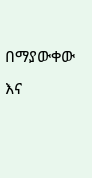በማያውቀው እና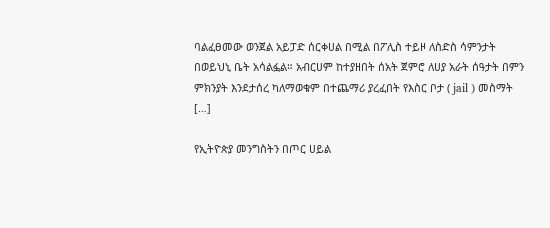ባልፈፀመው ወንጀል አይፓድ ሰርቀሀል በሚል በፖሊስ ተይዞ ለስድስ ሳምንታት በወይህኒ ቤት አሳልፏል። አብርሀም ከተያዘበት ሰአት ጀምሮ ለሀያ አራት ሰዓታት በምን ምክንያት እንደታሰረ ካለማወቁም በተጨማሪ ያረፈበት የእስር ቦታ ( jail ) መስማት […]

የኢትዮጵያ መንግስትን በጦር ሀይል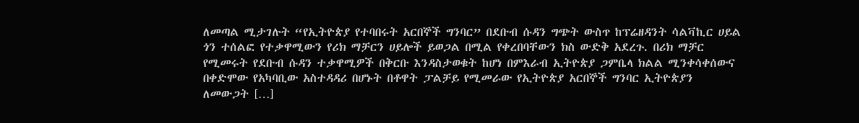ለመጣል ሚታገሉት “የኢትዮጵያ የተባበሩት አርበኞች ግንባር” በደቡብ ሱዳን ግጭት ውስጥ ከፕሬዘዳንት ሳልቫኪር ሀይል ጎን ተሰልፎ የተቃዋሚውን የሪክ ማቻርን ሀይሎች ይወጋል በሚል የቀረበባቸውን ክስ ውድቅ አደረጉ. በሪክ ማቻር የሚመሩት የደቡብ ሱዳን ተቃዋሚዎች በቅርቡ እንዳስታወቁት ከሆነ በምእራብ ኢትዮጵያ ጋምቤላ ክልል ሚንቀሳቀሰውና በቀድሞው የአካባቢው አስተዳዳሪ በሆኑት በቶዋት ፓልቻይ የሚመራው የኢትዮጵያ አርበኞች ግንባር ኢትዮጵያን ለመውጋት […]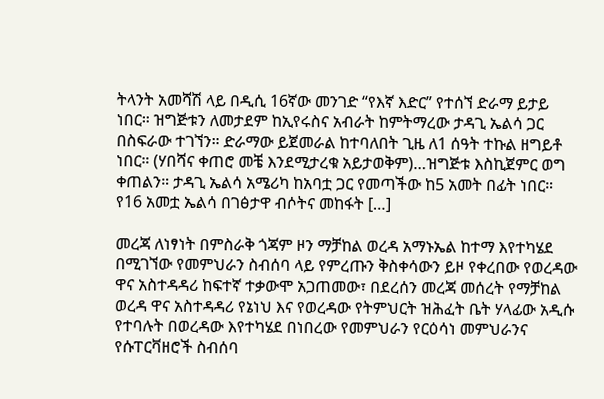ትላንት አመሻሽ ላይ በዲሲ 16ኛው መንገድ “የእኛ እድር” የተሰኘ ድራማ ይታይ ነበር። ዝግጅቱን ለመታደም ከኢየሩስና አብራት ከምትማረው ታዳጊ ኤልሳ ጋር በስፍራው ተገኘን። ድራማው ይጀመራል ከተባለበት ጊዜ ለ1 ሰዓት ተኩል ዘግይቶ ነበር። (ሃበሻና ቀጠሮ መቼ እንደሚታረቁ አይታወቅም)…ዝግጅቱ እስኪጀምር ወግ ቀጠልን። ታዳጊ ኤልሳ አሜሪካ ከአባቷ ጋር የመጣችው ከ5 አመት በፊት ነበር። የ16 አመቷ ኤልሳ በገፅታዋ ብሶትና መከፋት […]

መረጃ ለነፃነት በምስራቅ ጎጃም ዞን ማቻከል ወረዳ አማኑኤል ከተማ እየተካሄደ በሚገኘው የመምህራን ስብሰባ ላይ የምረጡን ቅስቀሳውን ይዞ የቀረበው የወረዳው ዋና አስተዳዳሪ ከፍተኛ ተቃውሞ አጋጠመው፣ በደረሰን መረጃ መሰረት የማቻከል ወረዳ ዋና አስተዳዳሪ የኔነህ እና የወረዳው የትምህርት ዝሕፈት ቤት ሃላፊው አዲሱ የተባሉት በወረዳው እየተካሄደ በነበረው የመምህራን የርዕሳነ መምህራንና የሱፐርቫዘሮች ስብሰባ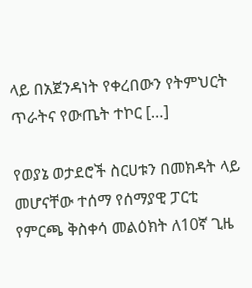ላይ በአጀንዳነት የቀረበውን የትምህርት ጥራትና የውጤት ተኮር […]

የወያኔ ወታደሮች ስርሀቱን በመክዳት ላይ መሆናቸው ተሰማ የሰማያዊ ፓርቲ የምርጫ ቅስቀሳ መልዕክት ለ10ኛ ጊዜ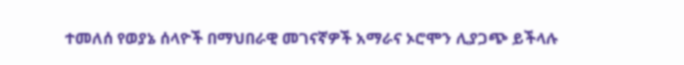ተመለሰ የወያኔ ሰላዮች በማህበራዊ መገናኛዎች አማራና ኦሮሞን ሊያጋጭ ይችላሉ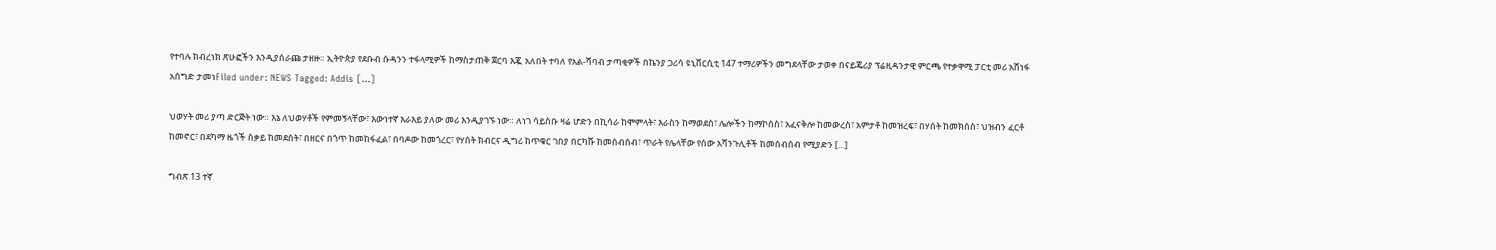የተባሉ ክብረነክ ጽሁፎችን እንዲያሰራጩ ታዘዙ። ኢትዮጵያ የደቡብ ሱዳንን ተፋላሚዎች ከማስታጠቅ ጀርባ እጇ አለበት ተባለ የአል-ሻባብ ታጣቂዎች በኬንያ ጋሪሳ ዩኒቨርሲቲ 147 ተማሪዎችን መግደላቸው ታወቀ በናይጄሪያ ፕሬዚዳንታዊ ምርጫ የተቃዋሚ ፓርቲ መሪ አሸነፋ   አሰግድ ታመነFiled under: NEWS Tagged: Addis […]

ህወሃት መሪ ያጣ ድርጅት ነው። እኔ ለህወሃቶች የምመኝላቸው፣ እውነተኛ እራእይ ያለው መሪ እንዲያገኙ ነው። ለነገ ሳይስቡ ዛሬ ሆድን በኪሳራ ከሞምላት፣ እራስን ከማወደስ፣ ሌሎችን ከማኮሰስ፣ አፈናቅሎ ከመውረስ፣ አምታቶ ከመዝረፍ፣ በሃሰት ከመክሰስ፣ ህዝብን ፈርቶ ከመኖር፣ በደካማ ዜጎች ስቃይ ከመደሰት፣ በዘርና በጎጥ ከመከፋፈል፣ በባዶው ከመጎረር፣ የሃሰት ክብርና ዲግሪ ከጥቁር ገበያ በርካሹ ከመሰብሰብ፣ ጥራት የሌላቸው የሰው አሻንጉሊቶች ከመሰብሰብ የሚያድን […]

ግብጽ 13 ተኛ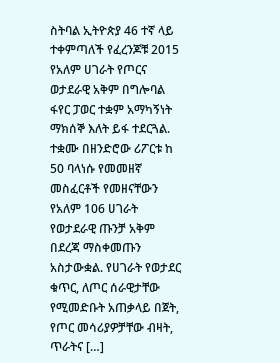ስትባል ኢትዮጵያ 46 ተኛ ላይ ተቀምጣለች የፈረንጆቹ 2015 የአለም ሀገራት የጦርና ወታደራዊ አቅም በግሎባል ፋየር ፓወር ተቋም አማካኝነት ማክሰኞ እለት ይፋ ተደርጓል. ተቋሙ በዘንድሮው ሪፖርቱ ከ 50 ባላነሱ የመመዘኛ መስፈርቶች የመዘናቸውን የአለም 106 ሀገራት የወታደራዊ ጡንቻ አቅም በደረጃ ማስቀመጡን አስታውቋል. የሀገራት የወታደር ቁጥር, ለጦር ሰራዊታቸው የሚመድቡት አጠቃላይ በጀት, የጦር መሳሪያዎቻቸው ብዛት, ጥራትና […]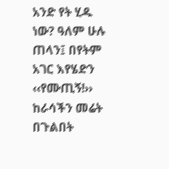አንድ የት ሂዱ ነው? ዓለም ሁሉ ጠላን፤ በየትም አገር እየሄድን ‹‹የሙጢኝ!›› ከራሳችን መሬት በጉልበት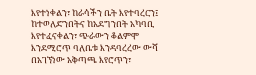እየተነቀልን፣ ከራሳችን ቤት እየተባረርን፤ ከተወለድንበትና ከአደግንበት አካባቢ እየተፈናቀልን፣ ጭራውን ቆልምሞ እንደሚሮጥ ባለቤቱ እንዳባረረው ውሻ በአገኘነው አቅጣጫ እየሮጥን፣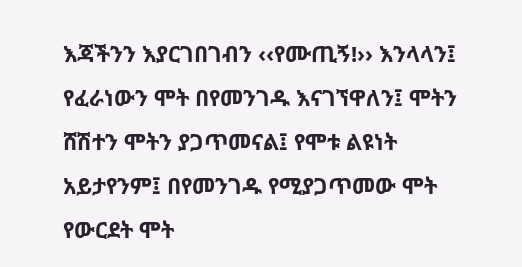እጃችንን እያርገበገብን ‹‹የሙጢኝ!›› እንላላን፤ የፈራነውን ሞት በየመንገዱ እናገኘዋለን፤ ሞትን ሸሽተን ሞትን ያጋጥመናል፤ የሞቱ ልዩነት አይታየንም፤ በየመንገዱ የሚያጋጥመው ሞት የውርደት ሞት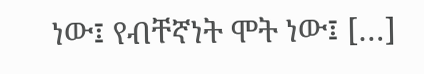ነው፤ የብቸኛነት ሞት ነው፤ […]